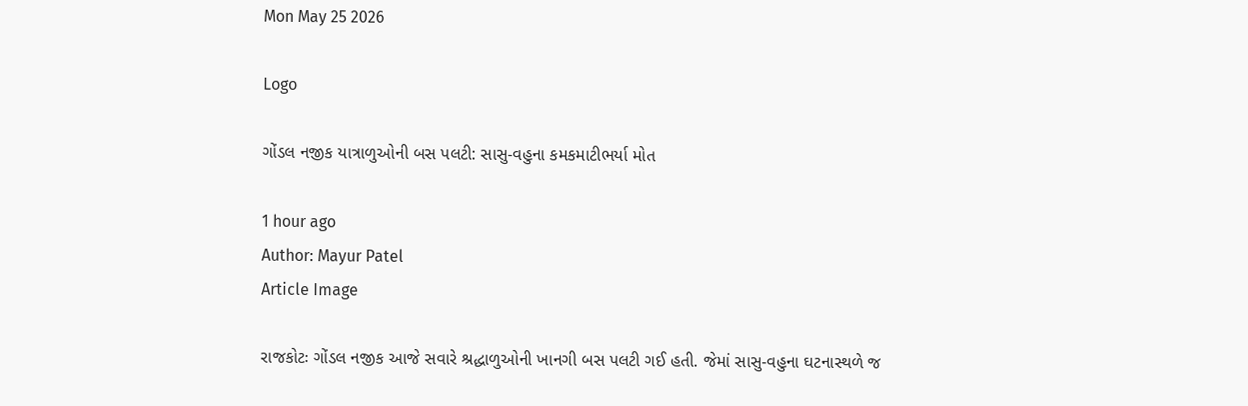Mon May 25 2026

Logo

ગોંડલ નજીક યાત્રાળુઓની બસ પલટી: સાસુ-વહુના કમકમાટીભર્યા મોત

1 hour ago
Author: Mayur Patel
Article Image

રાજકોટઃ ગોંડલ નજીક આજે સવારે શ્રદ્ધાળુઓની ખાનગી બસ પલટી ગઈ હતી. જેમાં સાસુ-વહુના ઘટનાસ્થળે જ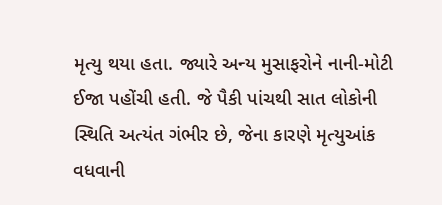મૃત્યુ થયા હતા. જ્યારે અન્ય મુસાફરોને નાની-મોટી ઈજા પહોંચી હતી. જે પૈકી પાંચથી સાત લોકોની સ્થિતિ અત્યંત ગંભીર છે, જેના કારણે મૃત્યુઆંક વધવાની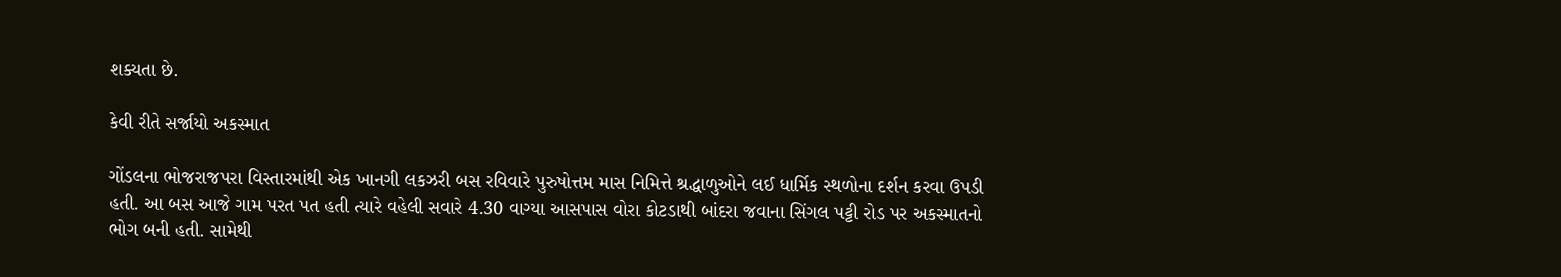શક્યતા છે.

કેવી રીતે સર્જાયો અકસ્માત

ગોંડલના ભોજરાજપરા વિસ્તારમાંથી એક ખાનગી લકઝરી બસ રવિવારે પુરુષોત્તમ માસ નિમિત્તે શ્રદ્ધાળુઓને લઈ ધાર્મિક સ્થળોના દર્શન કરવા ઉપડી હતી. આ બસ આજે ગામ પરત પત હતી ત્યારે વહેલી સવારે 4.30 વાગ્યા આસપાસ વોરા કોટડાથી બાંદરા જવાના સિંગલ પટ્ટી રોડ પર અકસ્માતનો ભોગ બની હતી. સામેથી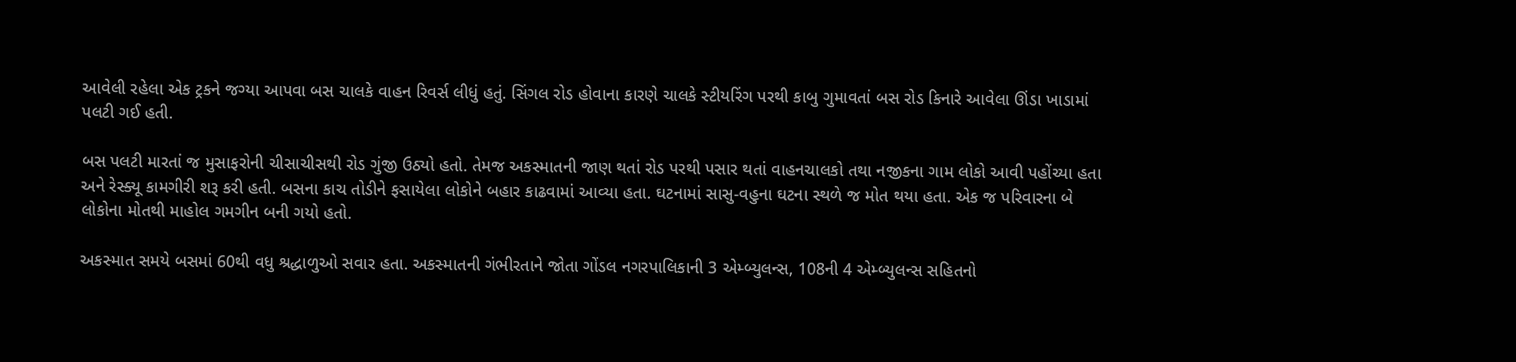આવેલી રહેલા એક ટ્રકને જગ્યા આપવા બસ ચાલકે વાહન રિવર્સ લીધું હતું. સિંગલ રોડ હોવાના કારણે ચાલકે સ્ટીયરિંગ પરથી કાબુ ગુમાવતાં બસ રોડ કિનારે આવેલા ઊંડા ખાડામાં પલટી ગઈ હતી.

બસ પલટી મારતાં જ મુસાફરોની ચીસાચીસથી રોડ ગુંજી ઉઠ્યો હતો. તેમજ અકસ્માતની જાણ થતાં રોડ પરથી પસાર થતાં વાહનચાલકો તથા નજીકના ગામ લોકો આવી પહોંચ્યા હતા અને રેસ્ક્યૂ કામગીરી શરૂ કરી હતી. બસના કાચ તોડીને ફસાયેલા લોકોને બહાર કાઢવામાં આવ્યા હતા. ઘટનામાં સાસુ-વહુના ઘટના સ્થળે જ મોત થયા હતા. એક જ પરિવારના બે લોકોના મોતથી માહોલ ગમગીન બની ગયો હતો.

અકસ્માત સમયે બસમાં 60થી વધુ શ્રદ્ધાળુઓ સવાર હતા. અકસ્માતની ગંભીરતાને જોતા ગોંડલ નગરપાલિકાની 3 એમ્બ્યુલન્સ, 108ની 4 એમ્બ્યુલન્સ સહિતનો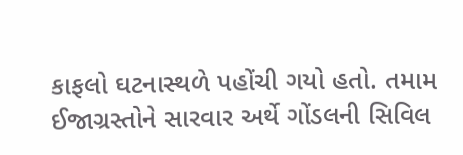કાફલો ઘટનાસ્થળે પહોંચી ગયો હતો. તમામ ઈજાગ્રસ્તોને સારવાર અર્થે ગોંડલની સિવિલ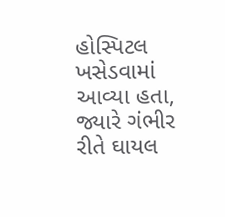હોસ્પિટલ ખસેડવામાં આવ્યા હતા, જ્યારે ગંભીર રીતે ઘાયલ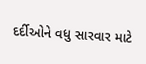દર્દીઓને વધુ સારવાર માટે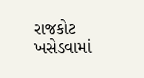રાજકોટ ખસેડવામાં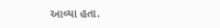આવ્યા હતા.